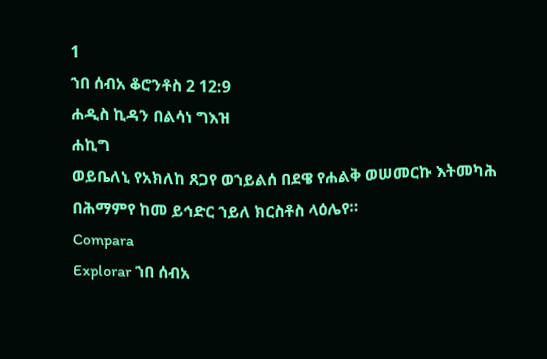1
ኀበ ሰብአ ቆሮንቶስ 2 12:9
ሐዲስ ኪዳን በልሳነ ግእዝ
ሐኪግ
ወይቤለኒ የአክለከ ጸጋየ ወኀይልሰ በደዌ የሐልቅ ወሠመርኩ እትመካሕ በሕማምየ ከመ ይኅድር ኀይለ ክርስቶስ ላዕሌየ።
Compara
Explorar ኀበ ሰብአ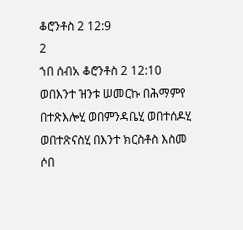ቆሮንቶስ 2 12:9
2
ኀበ ሰብአ ቆሮንቶስ 2 12:10
ወበእንተ ዝንቱ ሠመርኩ በሕማምየ በተጽእሎሂ ወበምንዳቤሂ ወበተሰዶሂ ወበተጽናስሂ በእንተ ክርስቶስ እስመ ሶበ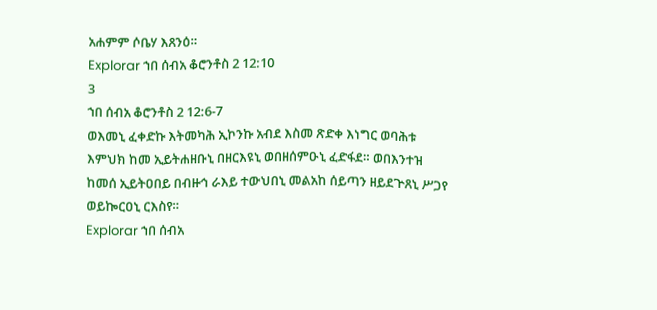አሐምም ሶቤሃ እጸንዕ።
Explorar ኀበ ሰብአ ቆሮንቶስ 2 12:10
3
ኀበ ሰብአ ቆሮንቶስ 2 12:6-7
ወእመኒ ፈቀድኩ እትመካሕ ኢኮንኩ አብደ እስመ ጽድቀ እነግር ወባሕቱ እምህክ ከመ ኢይትሐዘቡኒ በዘርእዩኒ ወበዘሰምዑኒ ፈድፋደ። ወበእንተዝ ከመሰ ኢይትዐበይ በብዙኅ ራእይ ተውህበኒ መልአከ ሰይጣን ዘይደጕጸኒ ሥጋየ ወይኰርዐኒ ርእስየ።
Explorar ኀበ ሰብአ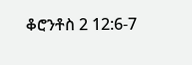ቆሮንቶስ 2 12:6-7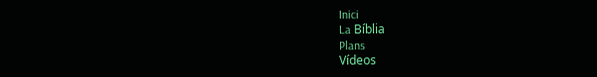Inici
La Bíblia
Plans
Vídeos